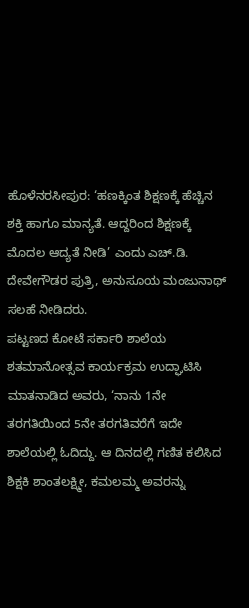ಹೊಳೆನರಸೀಪುರ: ‘ಹಣಕ್ಕಿಂತ ಶಿಕ್ಷಣಕ್ಕೆ ಹೆಚ್ಚಿನ ಶಕ್ತಿ ಹಾಗೂ ಮಾನ್ಯತೆ. ಆದ್ದರಿಂದ ಶಿಕ್ಷಣಕ್ಕೆ ಮೊದಲ ಆದ್ಯತೆ ನೀಡಿ’ ಎಂದು ಎಚ್.ಡಿ. ದೇವೇಗೌಡರ ಪುತ್ರಿ, ಅನುಸೂಯ ಮಂಜುನಾಥ್ ಸಲಹೆ ನೀಡಿದರು.
ಪಟ್ಟಣದ ಕೋಟೆ ಸರ್ಕಾರಿ ಶಾಲೆಯ ಶತಮಾನೋತ್ಸವ ಕಾರ್ಯಕ್ರಮ ಉದ್ಘಾಟಿಸಿ ಮಾತನಾಡಿದ ಅವರು, ‘ನಾನು 1ನೇ ತರಗತಿಯಿಂದ 5ನೇ ತರಗತಿವರೆಗೆ ಇದೇ ಶಾಲೆಯಲ್ಲಿ ಓದಿದ್ದು. ಆ ದಿನದಲ್ಲಿ ಗಣಿತ ಕಲಿಸಿದ ಶಿಕ್ಷಕಿ ಶಾಂತಲಕ್ಷ್ಮೀ, ಕಮಲಮ್ಮ ಅವರನ್ನು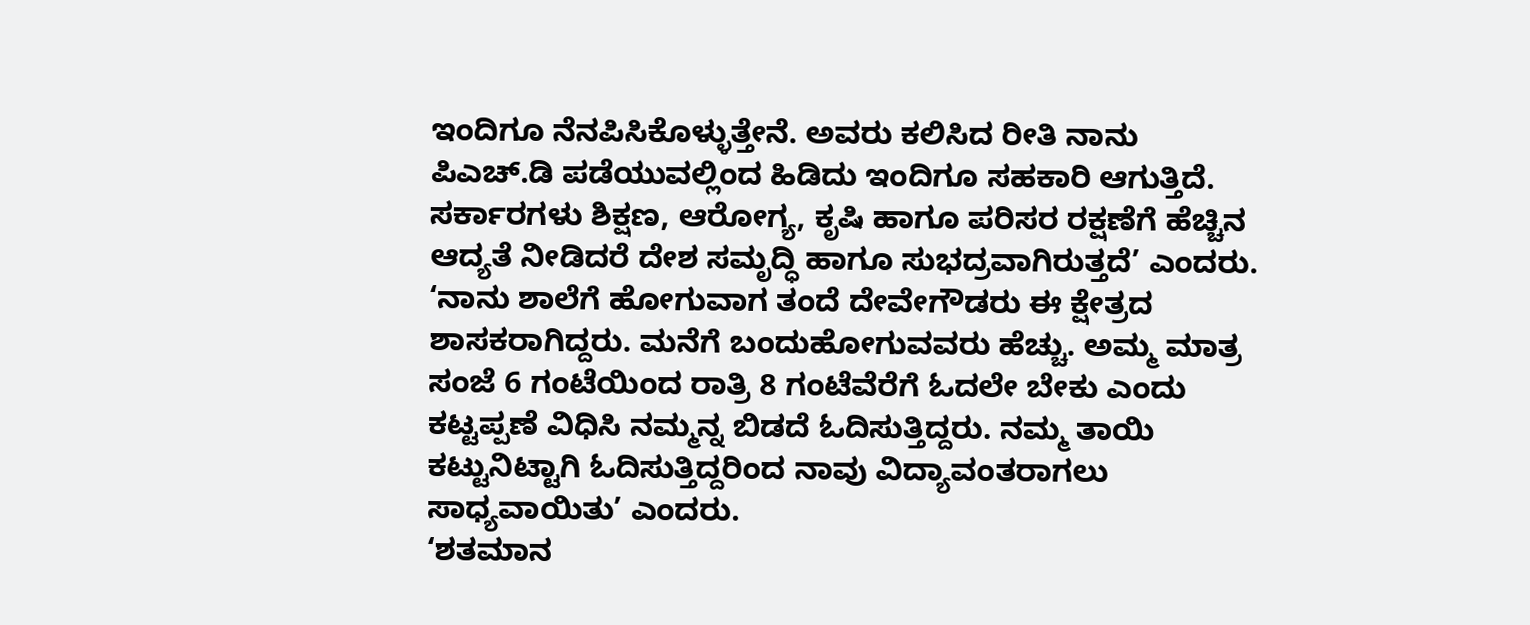ಇಂದಿಗೂ ನೆನಪಿಸಿಕೊಳ್ಳುತ್ತೇನೆ. ಅವರು ಕಲಿಸಿದ ರೀತಿ ನಾನು ಪಿಎಚ್.ಡಿ ಪಡೆಯುವಲ್ಲಿಂದ ಹಿಡಿದು ಇಂದಿಗೂ ಸಹಕಾರಿ ಆಗುತ್ತಿದೆ. ಸರ್ಕಾರಗಳು ಶಿಕ್ಷಣ, ಆರೋಗ್ಯ, ಕೃಷಿ ಹಾಗೂ ಪರಿಸರ ರಕ್ಷಣೆಗೆ ಹೆಚ್ಚಿನ ಆದ್ಯತೆ ನೀಡಿದರೆ ದೇಶ ಸಮೃದ್ಧಿ ಹಾಗೂ ಸುಭದ್ರವಾಗಿರುತ್ತದೆ’ ಎಂದರು.
‘ನಾನು ಶಾಲೆಗೆ ಹೋಗುವಾಗ ತಂದೆ ದೇವೇಗೌಡರು ಈ ಕ್ಷೇತ್ರದ ಶಾಸಕರಾಗಿದ್ದರು. ಮನೆಗೆ ಬಂದುಹೋಗುವವರು ಹೆಚ್ಚು. ಅಮ್ಮ ಮಾತ್ರ ಸಂಜೆ 6 ಗಂಟೆಯಿಂದ ರಾತ್ರಿ 8 ಗಂಟೆವೆರೆಗೆ ಓದಲೇ ಬೇಕು ಎಂದು ಕಟ್ಟಪ್ಪಣೆ ವಿಧಿಸಿ ನಮ್ಮನ್ನ ಬಿಡದೆ ಓದಿಸುತ್ತಿದ್ದರು. ನಮ್ಮ ತಾಯಿ ಕಟ್ಟುನಿಟ್ಟಾಗಿ ಓದಿಸುತ್ತಿದ್ದರಿಂದ ನಾವು ವಿದ್ಯಾವಂತರಾಗಲು ಸಾಧ್ಯವಾಯಿತು’ ಎಂದರು.
‘ಶತಮಾನ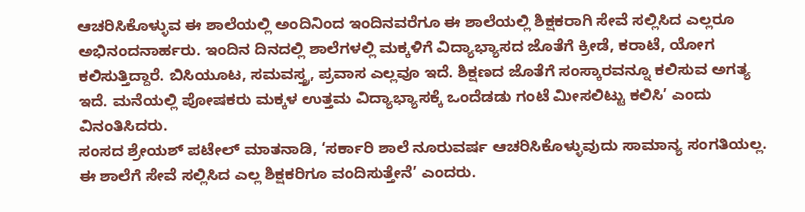ಆಚರಿಸಿಕೊಳ್ಳುವ ಈ ಶಾಲೆಯಲ್ಲಿ ಅಂದಿನಿಂದ ಇಂದಿನವರೆಗೂ ಈ ಶಾಲೆಯಲ್ಲಿ ಶಿಕ್ಷಕರಾಗಿ ಸೇವೆ ಸಲ್ಲಿಸಿದ ಎಲ್ಲರೂ ಅಭಿನಂದನಾರ್ಹರು. ಇಂದಿನ ದಿನದಲ್ಲಿ ಶಾಲೆಗಳಲ್ಲಿ ಮಕ್ಕಳಿಗೆ ವಿದ್ಯಾಭ್ಯಾಸದ ಜೊತೆಗೆ ಕ್ರೀಡೆ, ಕರಾಟೆ, ಯೋಗ ಕಲಿಸುತ್ತಿದ್ದಾರೆ. ಬಿಸಿಯೂಟ, ಸಮವಸ್ತ್ರ, ಪ್ರವಾಸ ಎಲ್ಲವೂ ಇದೆ. ಶಿಕ್ಷಣದ ಜೊತೆಗೆ ಸಂಸ್ಕಾರವನ್ನೂ ಕಲಿಸುವ ಅಗತ್ಯ ಇದೆ. ಮನೆಯಲ್ಲಿ ಪೋಷಕರು ಮಕ್ಕಳ ಉತ್ತಮ ವಿದ್ಯಾಭ್ಯಾಸಕ್ಕೆ ಒಂದೆಡಡು ಗಂಟೆ ಮೀಸಲಿಟ್ಟು ಕಲಿಸಿ’ ಎಂದು ವಿನಂತಿಸಿದರು.
ಸಂಸದ ಶ್ರೇಯಶ್ ಪಟೇಲ್ ಮಾತನಾಡಿ, ‘ಸರ್ಕಾರಿ ಶಾಲೆ ನೂರುವರ್ಷ ಆಚರಿಸಿಕೊಳ್ಳುವುದು ಸಾಮಾನ್ಯ ಸಂಗತಿಯಲ್ಲ. ಈ ಶಾಲೆಗೆ ಸೇವೆ ಸಲ್ಲಿಸಿದ ಎಲ್ಲ ಶಿಕ್ಷಕರಿಗೂ ವಂದಿಸುತ್ತೇನೆ’ ಎಂದರು.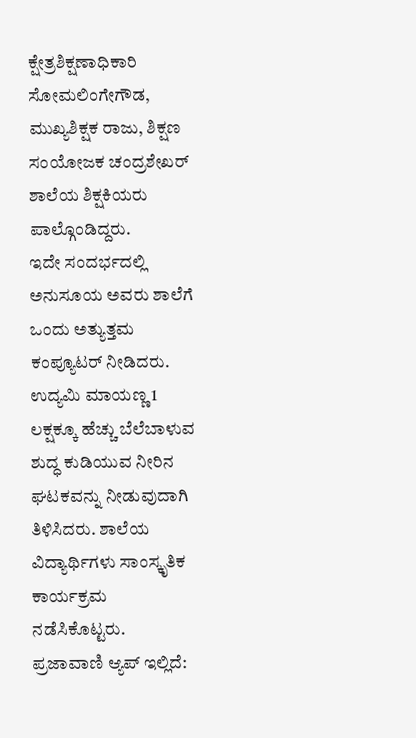ಕ್ಷೇತ್ರಶಿಕ್ಷಣಾಧಿಕಾರಿ ಸೋಮಲಿಂಗೇಗೌಡ, ಮುಖ್ಯಶಿಕ್ಷಕ ರಾಜು, ಶಿಕ್ಷಣ ಸಂಯೋಜಕ ಚಂದ್ರಶೇಖರ್ ಶಾಲೆಯ ಶಿಕ್ಷಕಿಯರು ಪಾಲ್ಗೊಂಡಿದ್ದರು.
ಇದೇ ಸಂದರ್ಭದಲ್ಲಿ ಅನುಸೂಯ ಅವರು ಶಾಲೆಗೆ ಒಂದು ಅತ್ಯುತ್ತಮ ಕಂಪ್ಯೂಟರ್ ನೀಡಿದರು. ಉದ್ಯಮಿ ಮಾಯಣ್ಣ 1 ಲಕ್ಷಕ್ಕೂ ಹೆಚ್ಚು ಬೆಲೆಬಾಳುವ ಶುದ್ಧ ಕುಡಿಯುವ ನೀರಿನ ಘಟಕವನ್ನು ನೀಡುವುದಾಗಿ ತಿಳಿಸಿದರು. ಶಾಲೆಯ ವಿದ್ಯಾರ್ಥಿಗಳು ಸಾಂಸ್ಕೃತಿಕ ಕಾರ್ಯಕ್ರಮ ನಡೆಸಿಕೊಟ್ಟರು.
ಪ್ರಜಾವಾಣಿ ಆ್ಯಪ್ ಇಲ್ಲಿದೆ: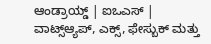ಆಂಡ್ರಾಯ್ಡ್ | ಐಒಎಸ್ | ವಾಟ್ಸ್ಆ್ಯಪ್, ಎಕ್ಸ್, ಫೇಸ್ಬುಕ್ ಮತ್ತು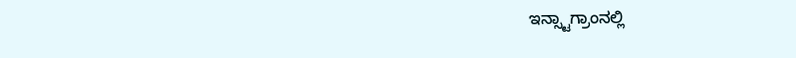ಇನ್ಸ್ಟಾಗ್ರಾಂನಲ್ಲಿ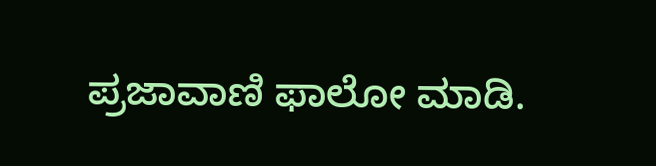ಪ್ರಜಾವಾಣಿ ಫಾಲೋ ಮಾಡಿ.